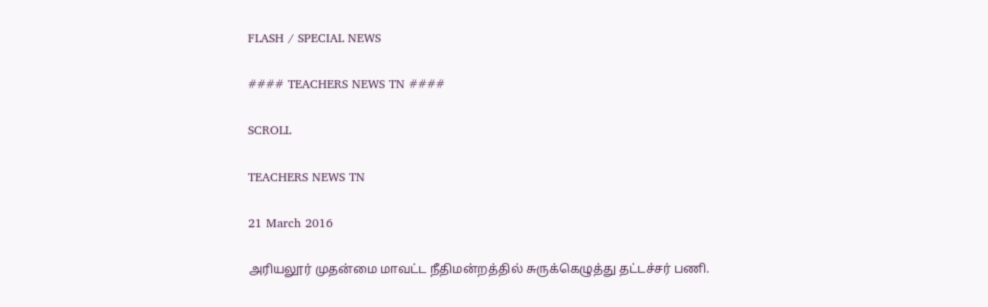FLASH / SPECIAL NEWS

#### TEACHERS NEWS TN ####

SCROLL

TEACHERS NEWS TN

21 March 2016

அரியலூர் முதன்மை மாவட்ட நீதிமன்றத்தில் சுருக்கெழுத்து தட்டச்சர் பணி.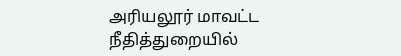அரியலூர் மாவட்ட நீதித்துறையில்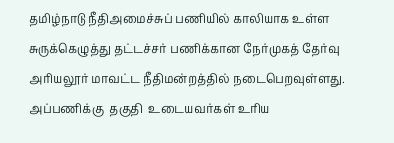தமிழ்நாடு நீதிஅமைச்சுப் பணியில் காலியாக உள்ள சுருக்கெழுத்து தட்டச்சர் பணிக்கான நேர்முகத் தேர்வு அரியலூர் மாவட்ட நீதிமன்றத்தில் நடைபெறவுள்ளது. அப்பணிக்கு  தகுதி  உடையவர்கள் உரிய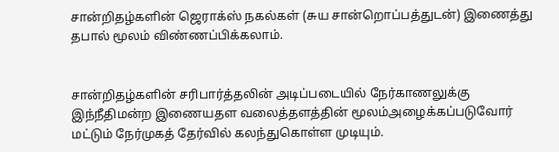சான்றிதழ்களின் ஜெராக்ஸ் நகல்கள் (சுய சான்றொப்பத்துடன்) இணைத்து தபால் மூலம் விண்ணப்பிக்கலாம்.


சான்றிதழ்களின் சரிபார்த்தலின் அடிப்படையில் நேர்காணலுக்கு இந்நீதிமன்ற இணையதள வலைத்தளத்தின் மூலம்அழைக்கப்படுவோர் மட்டும் நேர்முகத் தேர்வில் கலந்துகொள்ள முடியும்.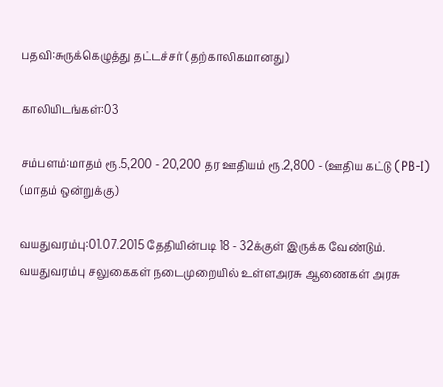பதவி:சுருக்கெழுத்து தட்டச்சர் (தற்காலிகமானது)

காலியிடங்கள்:03

சம்பளம்:மாதம் ரூ.5,200 - 20,200 தர ஊதியம் ரூ.2,800 - (ஊதிய கட்டு (PB-I) (மாதம் ஒன்றுக்கு)

வயதுவரம்பு:01.07.2015 தேதியின்படி 18 - 32க்குள் இருக்க வேண்டும். வயதுவரம்பு சலுகைகள் நடைமுறையில் உள்ளஅரசு ஆணைகள் அரசு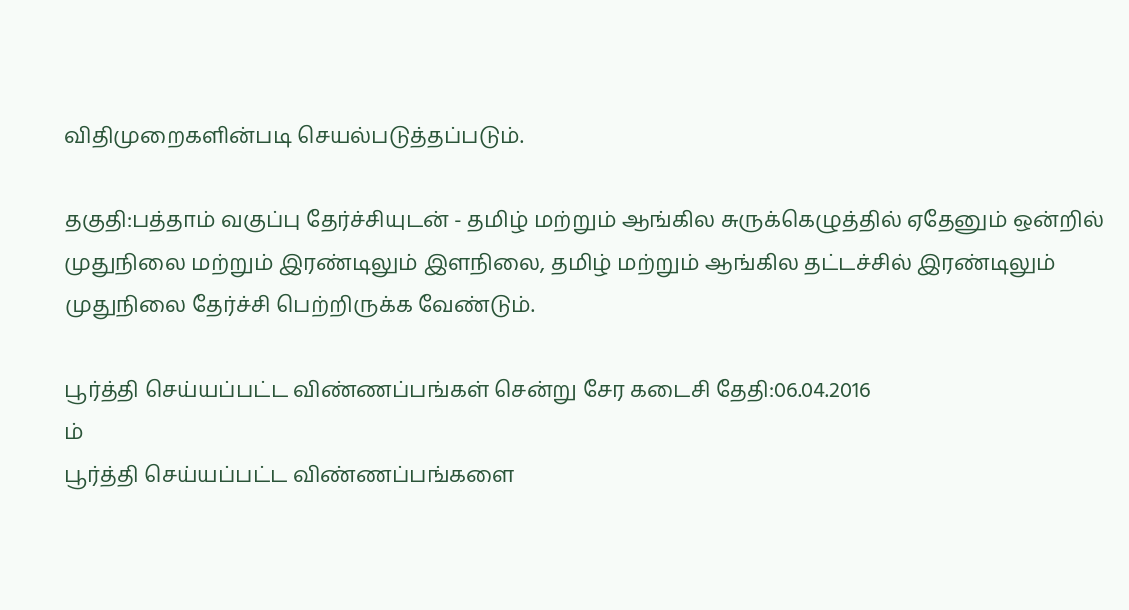விதிமுறைகளின்படி செயல்படுத்தப்படும்.

தகுதி:பத்தாம் வகுப்பு தேர்ச்சியுடன் - தமிழ் மற்றும் ஆங்கில சுருக்கெழுத்தில் ஏதேனும் ஒன்றில் முதுநிலை மற்றும் இரண்டிலும் இளநிலை, தமிழ் மற்றும் ஆங்கில தட்டச்சில் இரண்டிலும் முதுநிலை தேர்ச்சி பெற்றிருக்க வேண்டும்.

பூர்த்தி செய்யப்பட்ட விண்ணப்பங்கள் சென்று சேர கடைசி தேதி:06.04.2016
ம்
பூர்த்தி செய்யப்பட்ட விண்ணப்பங்களை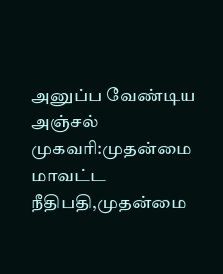அனுப்ப வேண்டிய அஞ்சல் முகவரி:முதன்மை மாவட்ட நீதிபதி,முதன்மை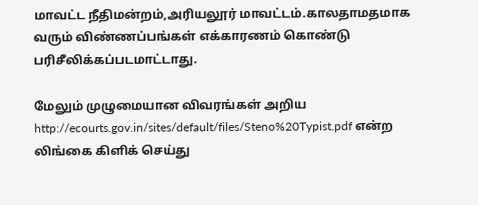மாவட்ட நீதிமன்றம்,அரியலூர் மாவட்டம்.காலதாமதமாக வரும் விண்ணப்பங்கள் எக்காரணம் கொண்டு பரிசீலிக்கப்படமாட்டாது.

மேலும் முழுமையான விவரங்கள் அறிய http://ecourts.gov.in/sites/default/files/Steno%20Typist.pdf என்ற லிங்கை கிளிக் செய்து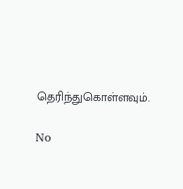தெரிந்துகொள்ளவும்.

No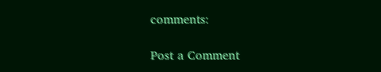comments:

Post a Comment